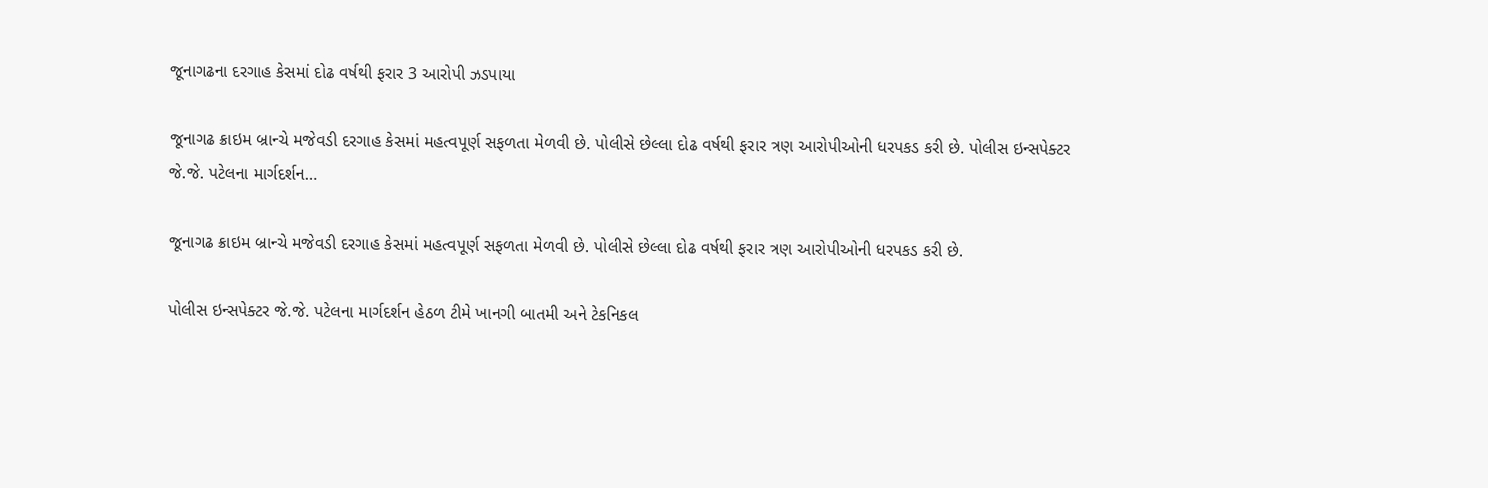જૂનાગઢના દરગાહ કેસમાં દોઢ વર્ષથી ફરાર 3 આરોપી ઝડપાયા

જૂનાગઢ ક્રાઇમ બ્રાન્ચે મજેવડી દરગાહ કેસમાં મહત્વપૂર્ણ સફળતા મેળવી છે. પોલીસે છેલ્લા દોઢ વર્ષથી ફરાર ત્રણ આરોપીઓની ધરપકડ કરી છે. પોલીસ ઇન્સપેક્ટર જે.જે. પટેલના માર્ગદર્શન…

જૂનાગઢ ક્રાઇમ બ્રાન્ચે મજેવડી દરગાહ કેસમાં મહત્વપૂર્ણ સફળતા મેળવી છે. પોલીસે છેલ્લા દોઢ વર્ષથી ફરાર ત્રણ આરોપીઓની ધરપકડ કરી છે.

પોલીસ ઇન્સપેક્ટર જે.જે. પટેલના માર્ગદર્શન હેઠળ ટીમે ખાનગી બાતમી અને ટેકનિકલ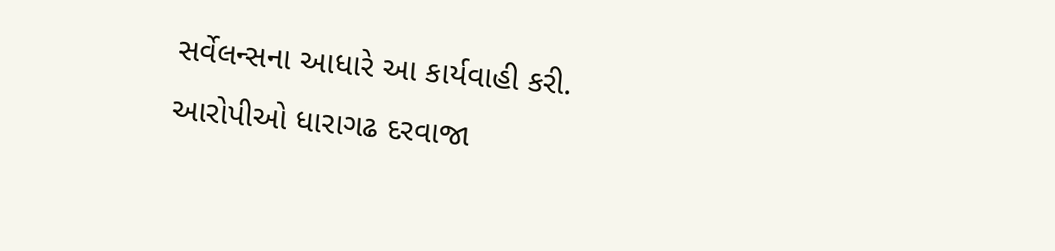સર્વેલન્સના આધારે આ કાર્યવાહી કરી. આરોપીઓ ધારાગઢ દરવાજા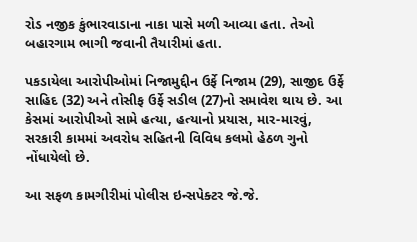રોડ નજીક કુંભારવાડાના નાકા પાસે મળી આવ્યા હતા. તેઓ બહારગામ ભાગી જવાની તૈયારીમાં હતા.

પકડાયેલા આરોપીઓમાં નિજામુદ્દીન ઉર્ફે નિજામ (29), સાજીદ ઉર્ફે સાહિદ (32) અને તોસીફ ઉર્ફે સડીલ (27)નો સમાવેશ થાય છે. આ કેસમાં આરોપીઓ સામે હત્યા, હત્યાનો પ્રયાસ, માર-મારવું, સરકારી કામમાં અવરોધ સહિતની વિવિધ કલમો હેઠળ ગુનો નોંધાયેલો છે.

આ સફળ કામગીરીમાં પોલીસ ઇન્સપેક્ટર જે.જે.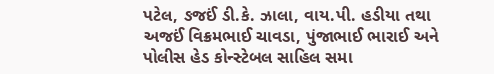પટેલ, ઙજઈં ડી.કે. ઝાલા, વાય.પી. હડીયા તથા અજઈં વિક્રમભાઈ ચાવડા, પુંજાભાઈ ભારાઈ અને પોલીસ હેડ કોન્સ્ટેબલ સાહિલ સમા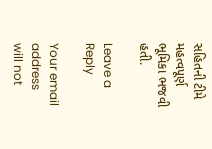સહિતની ટીમે મહત્વપૂર્ણ ભૂમિકા ભજવી હતી.

Leave a Reply

Your email address will not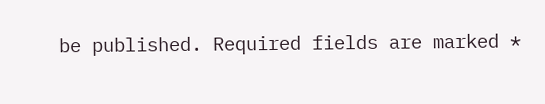be published. Required fields are marked *